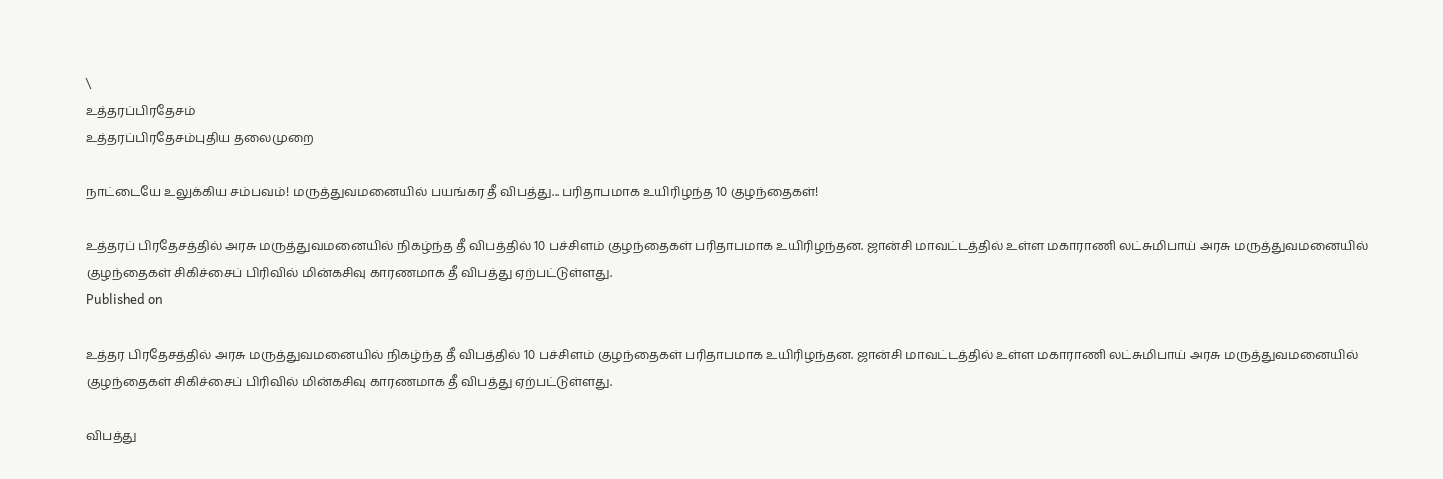\
உத்தரப்பிரதேசம்
உத்தரப்பிரதேசம்புதிய தலைமுறை

நாட்டையே உலுக்கிய சம்பவம்! மருத்துவமனையில் பயங்கர தீ விபத்து... பரிதாபமாக உயிரிழந்த 10 குழந்தைகள்!

உத்தரப் பிரதேசத்தில் அரசு மருத்துவமனையில் நிகழ்ந்த தீ விபத்தில் 10 பச்சிளம் குழந்தைகள் பரிதாபமாக உயிரிழந்தன. ஜான்சி மாவட்டத்தில் உள்ள மகாராணி லட்சுமிபாய் அரசு மருத்துவமனையில் குழந்தைகள் சிகிச்சைப் பிரிவில் மின்கசிவு காரணமாக தீ விபத்து ஏற்பட்டுள்ளது.
Published on

உத்தர பிரதேசத்தில் அரசு மருத்துவமனையில் நிகழ்ந்த தீ விபத்தில் 10 பச்சிளம் குழந்தைகள் பரிதாபமாக உயிரிழந்தன. ஜான்சி மாவட்டத்தில் உள்ள மகாராணி லட்சுமிபாய் அரசு மருத்துவமனையில் குழந்தைகள் சிகிச்சைப் பிரிவில் மின்கசிவு காரணமாக தீ விபத்து ஏற்பட்டுள்ளது.

விபத்து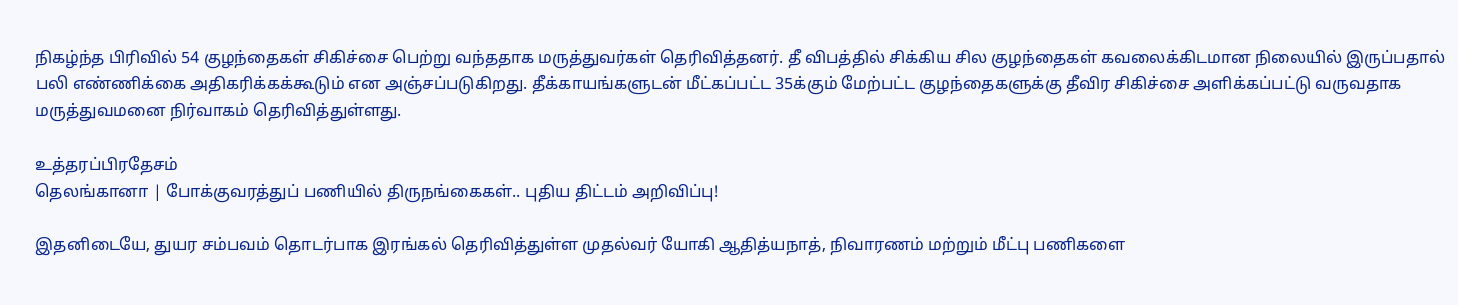நிகழ்ந்த பிரிவில் 54 குழந்தைகள் சிகிச்சை பெற்று வந்ததாக மருத்துவர்கள் தெரிவித்தனர். தீ விபத்தில் சிக்கிய சில குழந்தைகள் கவலைக்கிடமான நிலையில் இருப்பதால் பலி எண்ணிக்கை அதிகரிக்கக்கூடும் என அஞ்சப்படுகிறது. தீக்காயங்களுடன் மீட்கப்பட்ட 35க்கும் மேற்பட்ட குழந்தைகளுக்கு தீவிர சிகிச்சை அளிக்கப்பட்டு வருவதாக மருத்துவமனை நிர்வாகம் தெரிவித்துள்ளது.

உத்தரப்பிரதேசம்
தெலங்கானா | போக்குவரத்துப் பணியில் திருநங்கைகள்.. புதிய திட்டம் அறிவிப்பு!

இதனிடையே, துயர சம்பவம் தொடர்பாக இரங்கல் தெரிவித்துள்ள முதல்வர் யோகி ஆதித்யநாத், நிவாரணம் மற்றும் மீட்பு பணிகளை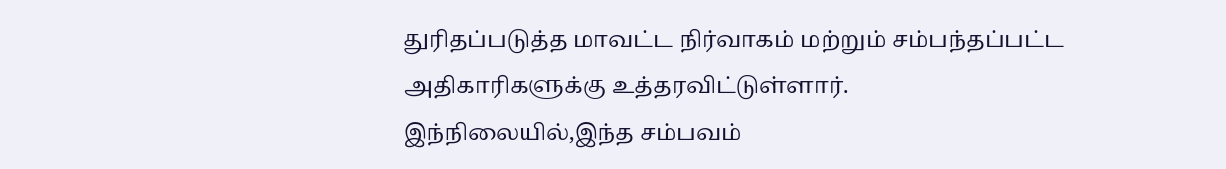துரிதப்படுத்த மாவட்ட நிர்வாகம் மற்றும் சம்பந்தப்பட்ட அதிகாரிகளுக்கு உத்தரவிட்டுள்ளார். இந்நிலையில்,இந்த சம்பவம்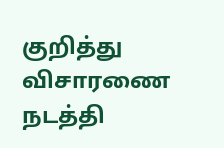குறித்து விசாரணை நடத்தி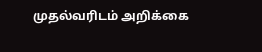முதல்வரிடம் அறிக்கை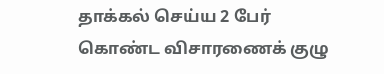தாக்கல் செய்ய 2 பேர் கொண்ட விசாரணைக் குழு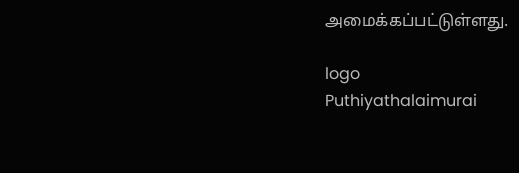அமைக்கப்பட்டுள்ளது.

logo
Puthiyathalaimurai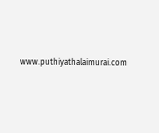www.puthiyathalaimurai.com